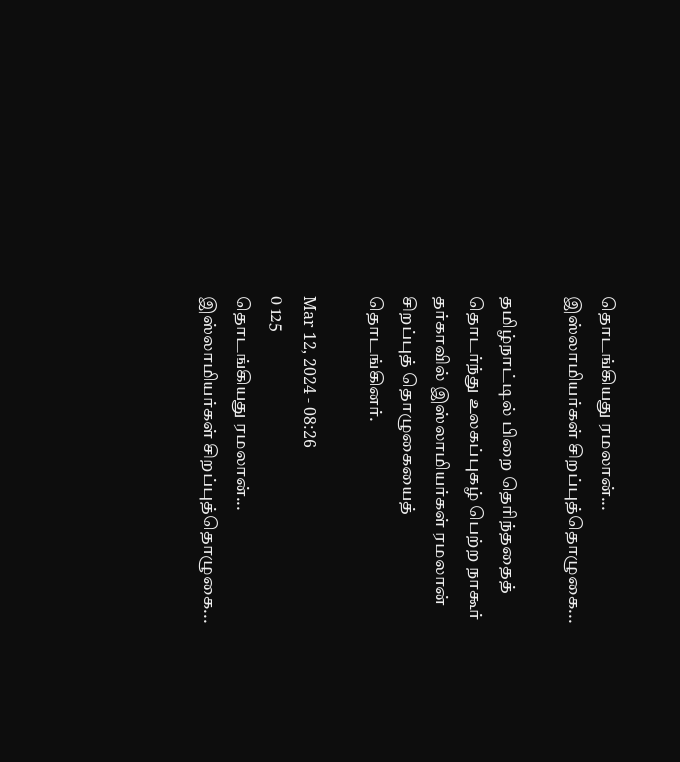தொடங்கியது ரமலான்... இஸ்லாமியர்கள் சிறப்புத்தொழுகை...

தமிழ்நாட்டில் பிறை தெரிந்ததைத் தொடர்ந்து உலகப்புகழ் பெற்ற நாகூர் தர்காவில் இஸ்லாமியர்கள் ரமலான் சிறப்புத் தொழுகையைத் தொடங்கினர்.

Mar 12, 2024 - 08:26
0 125
தொடங்கியது ரமலான்... இஸ்லாமியர்கள் சிறப்புத்தொழுகை...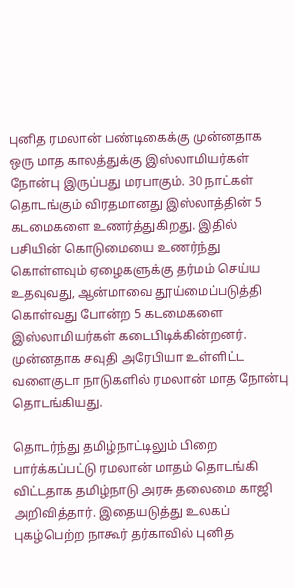புனித ரமலான் பண்டிகைக்கு முன்னதாக ஒரு மாத காலத்துக்கு இஸ்லாமியர்கள் நோன்பு இருப்பது மரபாகும். 30 நாட்கள் தொடங்கும் விரதமானது இஸ்லாத்தின் 5 கடமைகளை உணர்த்துகிறது. இதில் பசியின் கொடுமையை உணர்ந்து கொள்ளவும் ஏழைகளுக்கு தர்மம் செய்ய உதவுவது, ஆன்மாவை தூய்மைப்படுத்தி கொள்வது போன்ற 5 கடமைகளை இஸ்லாமியர்கள் கடைபிடிக்கின்றனர். முன்னதாக சவுதி அரேபியா உள்ளிட்ட வளைகுடா நாடுகளில் ரமலான் மாத நோன்பு தொடங்கியது.

தொடர்ந்து தமிழ்நாட்டிலும் பிறை பார்க்கப்பட்டு ரமலான் மாதம் தொடங்கி விட்டதாக தமிழ்நாடு அரசு தலைமை காஜி அறிவித்தார். இதையடுத்து உலகப் புகழ்பெற்ற நாகூர் தர்காவில் புனித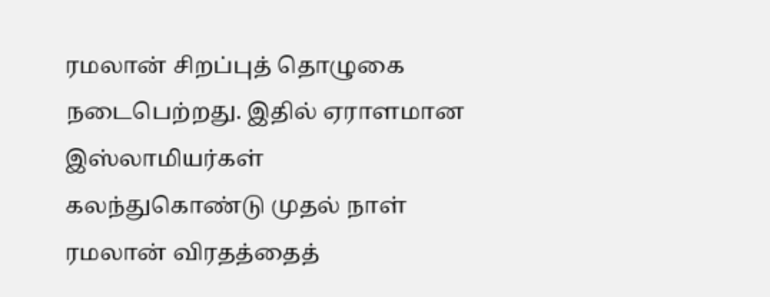ரமலான் சிறப்புத் தொழுகை நடைபெற்றது. இதில் ஏராளமான இஸ்லாமியர்கள் கலந்துகொண்டு முதல் நாள் ரமலான் விரதத்தைத்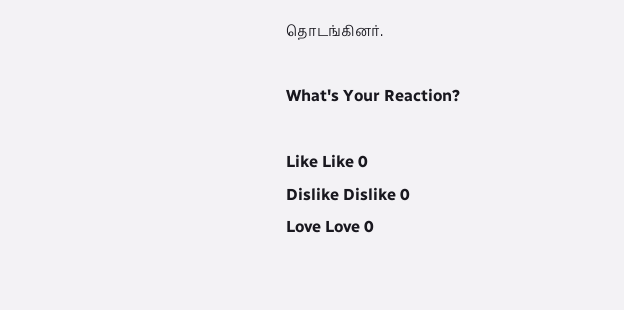தொடங்கினர்.

What's Your Reaction?

Like Like 0
Dislike Dislike 0
Love Love 0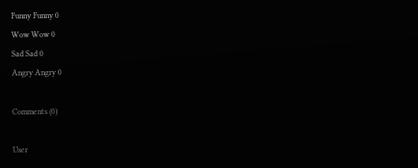Funny Funny 0
Wow Wow 0
Sad Sad 0
Angry Angry 0

Comments (0)

User